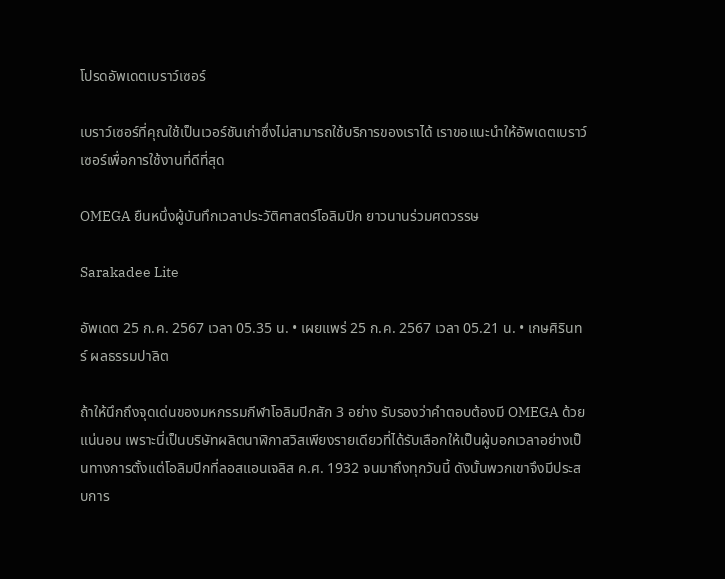โปรดอัพเดตเบราว์เซอร์

เบราว์เซอร์ที่คุณใช้เป็นเวอร์ชันเก่าซึ่งไม่สามารถใช้บริการของเราได้ เราขอแนะนำให้อัพเดตเบราว์เซอร์เพื่อการใช้งานที่ดีที่สุด

OMEGA ยืนหนึ่งผู้บันทึกเวลาประวัติศาสตร์โอลิมปิก ยาวนานร่วมศตวรรษ

Sarakadee Lite

อัพเดต 25 ก.ค. 2567 เวลา 05.35 น. • เผยแพร่ 25 ก.ค. 2567 เวลา 05.21 น. • เกษศิรินทร์ ผลธรรมปาลิต

ถ้าให้นึกถึงจุดเด่นของมหกรรมกีฬาโอลิมปิกสัก 3 อย่าง รับรองว่าคำตอบต้องมี OMEGA ด้วยแน่นอน เพราะนี่เป็นบริษัทผลิตนาฬิกาสวิสเพียงรายเดียวที่ได้รับเลือกให้เป็นผู้บอกเวลาอย่างเป็นทางการตั้งแต่โอลิมปิกที่ลอสแอนเจลิส ค.ศ. 1932 จนมาถึงทุกวันนี้ ดังนั้นพวกเขาจึงมีประสบการ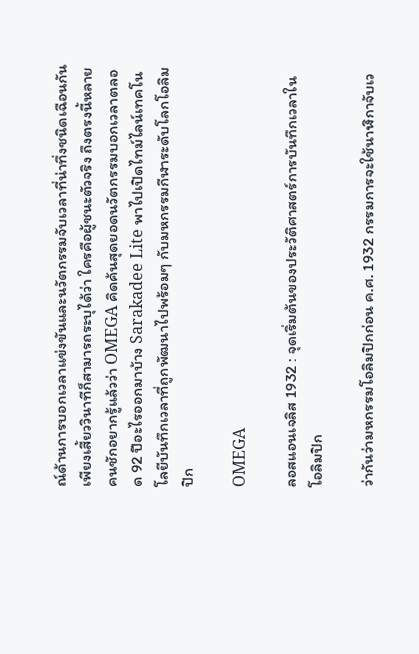ณ์ด้านการบอกเวลาแข่งขันและนวัตกรรมจับเวลาที่น่าทึ่งชนิดเฉือนกันเพียงเสี้ยววินาทีก็สามารถระบุได้ว่า ใครคือผู้ชนะตัวจริง ถึงตรงนี้หลายคนชักอยากรู้แล้วว่า OMEGA คิดค้นสุดยอดนวัตกรรมบอกเวลาตลอด 92 ปีอะไรออกมาบ้าง Sarakadee Lite พาไปเปิดไทม์ไลน์เทคโนโลยีบันทึกเวลาที่ถูกพัฒนาไปพร้อมๆ กับมหกรรมกีฬาระดับโลกโอลิมปิก

OMEGA

ลอสแอนเจลิส 1932 : จุดเริ่มต้นของประวัติศาสตร์การบันทึกเวลาในโอลิมปิก

ว่ากันว่ามหกรรมโอลิมปิกก่อน ค.ศ. 1932 กรรมการจะใช้นาฬิกาจับเว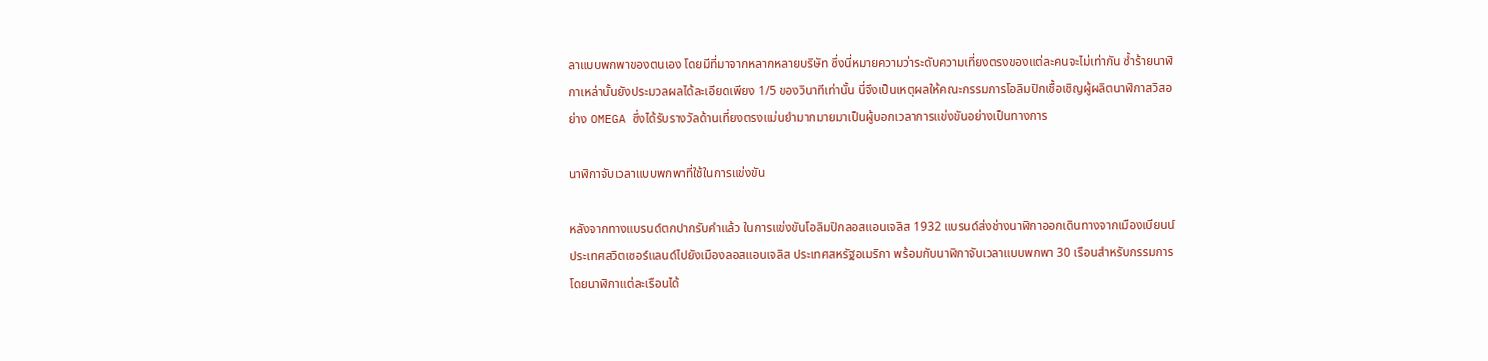ลาแบบพกพาของตนเอง โดยมีที่มาจากหลากหลายบริษัท ซึ่งนี่หมายความว่าระดับความเที่ยงตรงของแต่ละคนจะไม่เท่ากัน ซ้ำร้ายนาฬิกาเหล่านั้นยังประมวลผลได้ละเอียดเพียง 1/5 ของวินาทีเท่านั้น นี่จึงเป็นเหตุผลให้คณะกรรมการโอลิมปิกเชื้อเชิญผู้ผลิตนาฬิกาสวิสอย่าง OMEGA ซึ่งได้รับรางวัลด้านเที่ยงตรงแม่นยำมากมายมาเป็นผู้บอกเวลาการแข่งขันอย่างเป็นทางการ

นาฬิกาจับเวลาแบบพกพาที่ใช้ในการแข่งขัน

หลังจากทางแบรนด์ตกปากรับคำแล้ว ในการแข่งขันโอลิมปิกลอสแอนเจลิส 1932 แบรนด์ส่งช่างนาฬิกาออกเดินทางจากเมืองเบียนน์ ประเทศสวิตเซอร์แลนด์ไปยังเมืองลอสแอนเจลิส ประเทศสหรัฐอเมริกา พร้อมกับนาฬิกาจับเวลาแบบพกพา 30 เรือนสำหรับกรรมการ โดยนาฬิกาแต่ละเรือนได้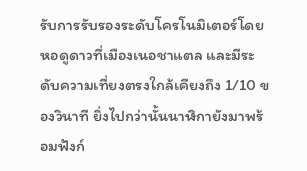รับการรับรองระดับโครโนมิเตอร์โดยหอดูดาวที่เมืองเนอชาแตล และมีระดับความเที่ยงตรงใกล้เคียงถึง 1/10 ของวินาที ยิ่งไปกว่านั้นนาฬิกายังมาพร้อมฟังก์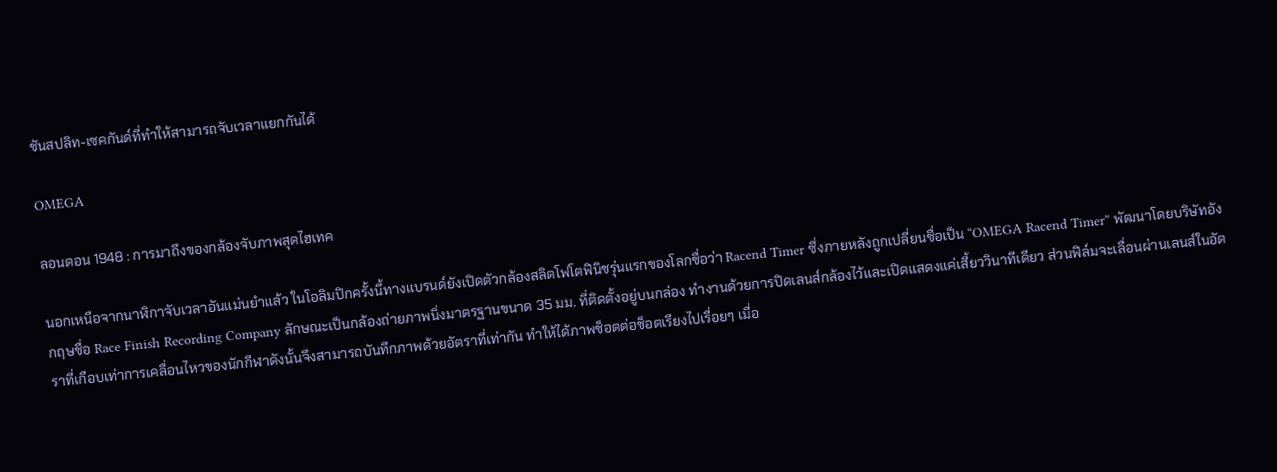ชันสปลิท-เซคกันด์ที่ทำให้สามารถจับเวลาแยกกันได้

OMEGA

ลอนดอน 1948 : การมาถึงของกล้องจับภาพสุดไฮเทค

นอกเหนือจากนาฬิกาจับเวลาอันแม่นยำแล้ว ในโอลิมปิกครั้งนี้ทางแบรนด์ยังเปิดตัวกล้องสลิตโฟโตฟินิชรุ่นแรกของโลกชื่อว่า Racend Timer ซึ่งภายหลังถูกเปลี่ยนชื่อเป็น “OMEGA Racend Timer” พัฒนาโดยบริษัทอังกฤษชื่อ Race Finish Recording Company ลักษณะเป็นกล้องถ่ายภาพนิ่งมาตรฐานขนาด 35 มม. ที่ติดตั้งอยู่บนกล่อง ทำงานด้วยการปิดเลนส์กล้องไว้และเปิดแสดงแค่เสี้ยววินาทีเดียว ส่วนฟิล์มจะเลื่อนผ่านเลนส์ในอัตราที่เกือบเท่าการเคลื่อนไหวของนักกีฬาดังนั้นจึงสามารถบันทึกภาพด้วยอัตราที่เท่ากัน ทำให้ได้ภาพช็อตต่อช็อตเรียงไปเรื่อยๆ เมื่อ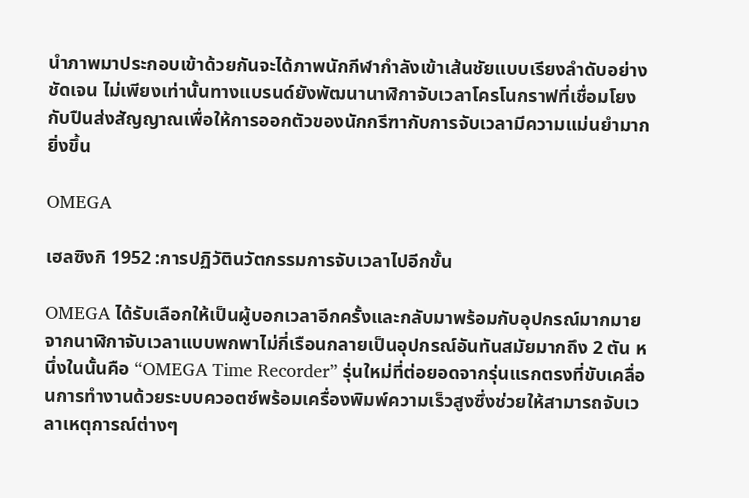นำภาพมาประกอบเข้าด้วยกันจะได้ภาพนักกีฬากำลังเข้าเส้นชัยแบบเรียงลำดับอย่างชัดเจน ไม่เพียงเท่านั้นทางแบรนด์ยังพัฒนานาฬิกาจับเวลาโครโนกราฟที่เชื่อมโยงกับปืนส่งสัญญาณเพื่อให้การออกตัวของนักกรีฑากับการจับเวลามีความแม่นยำมากยิ่งขึ้น

OMEGA

เฮลซิงกิ 1952 :การปฏิวัตินวัตกรรมการจับเวลาไปอีกขั้น

OMEGA ได้รับเลือกให้เป็นผู้บอกเวลาอีกครั้งและกลับมาพร้อมกับอุปกรณ์มากมาย จากนาฬิกาจับเวลาแบบพกพาไม่กี่เรือนกลายเป็นอุปกรณ์อันทันสมัยมากถึง 2 ตัน หนึ่งในนั้นคือ “OMEGA Time Recorder” รุ่นใหม่ที่ต่อยอดจากรุ่นแรกตรงที่ขับเคลื่อนการทำงานด้วยระบบควอตซ์พร้อมเครื่องพิมพ์ความเร็วสูงซึ่งช่วยให้สามารถจับเวลาเหตุการณ์ต่างๆ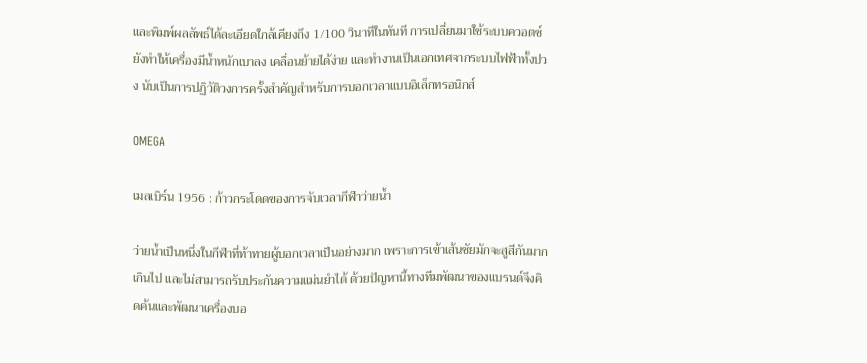และพิมพ์ผลลัพธ์ได้ละเอียดใกล้เคียงถึง 1/100 วินาทีในทันที การเปลี่ยนมาใช้ระบบควอตซ์ยังทำให้เครื่องมีน้ำหนักเบาลง เคลื่อนย้ายได้ง่าย และทำงานเป็นเอกเทศจากระบบไฟฟ้าทั้งปวง นับเป็นการปฏิวัติวงการครั้งสำคัญสำหรับการบอกเวลาแบบอิเล็กทรอนิกส์

OMEGA

เมลเบิร์น 1956 : ก้าวกระโดดของการจับเวลากีฬาว่ายน้ำ

ว่ายน้ำเป็นหนึ่งในกีฬาที่ท้าทายผู้บอกเวลาเป็นอย่างมาก เพราะการเข้าเส้นชัยมักจะสูสีกันมากเกินไป และไม่สามารถรับประกันความแม่นยำได้ ด้วยปัญหานี้ทางทีมพัฒนาของแบรนด์จึงคิดค้นและพัฒนาเครื่องบอ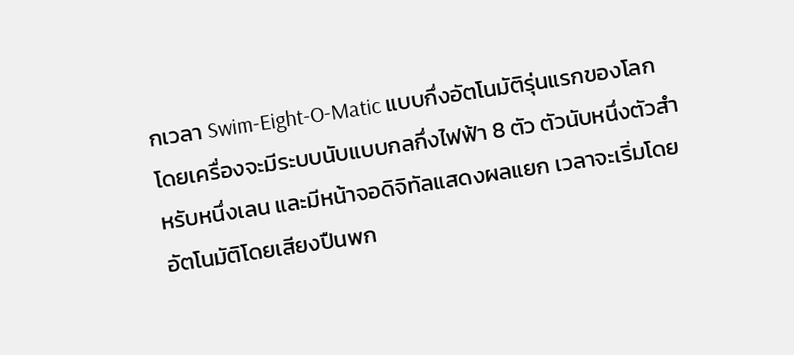กเวลา Swim-Eight-O-Matic แบบกึ่งอัตโนมัติรุ่นแรกของโลก โดยเครื่องจะมีระบบนับแบบกลกึ่งไฟฟ้า 8 ตัว ตัวนับหนึ่งตัวสำหรับหนึ่งเลน และมีหน้าจอดิจิทัลแสดงผลแยก เวลาจะเริ่มโดยอัตโนมัติโดยเสียงปืนพก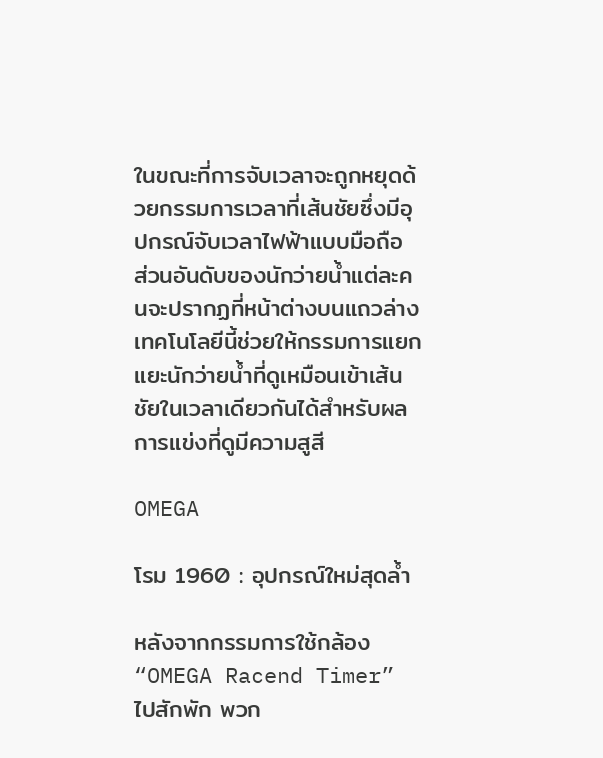ในขณะที่การจับเวลาจะถูกหยุดด้วยกรรมการเวลาที่เส้นชัยซึ่งมีอุปกรณ์จับเวลาไฟฟ้าแบบมือถือ ส่วนอันดับของนักว่ายน้ำแต่ละคนจะปรากฏที่หน้าต่างบนแถวล่าง เทคโนโลยีนี้ช่วยให้กรรมการแยกแยะนักว่ายน้ำที่ดูเหมือนเข้าเส้นชัยในเวลาเดียวกันได้สำหรับผลการแข่งที่ดูมีความสูสี

OMEGA

โรม 1960 : อุปกรณ์ใหม่สุดล้ำ

หลังจากกรรมการใช้กล้อง “OMEGA Racend Timer” ไปสักพัก พวก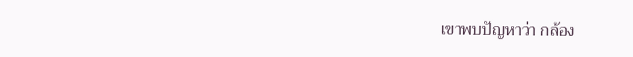เขาพบปัญหาว่า กล้อง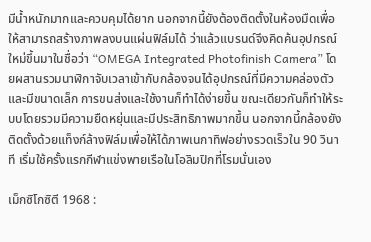มีน้ำหนักมากและควบคุมได้ยาก นอกจากนี้ยังต้องติดตั้งในห้องมืดเพื่อให้สามารถสร้างภาพลงบนแผ่นฟิล์มได้ ว่าแล้วแบรนด์จึงคิดค้นอุปกรณ์ใหม่ขึ้นมาในชื่อว่า “OMEGA Integrated Photofinish Camera” โดยผสานรวมนาฬิกาจับเวลาเข้ากับกล้องจนได้อุปกรณ์ที่มีความคล่องตัวและมีขนาดเล็ก การขนส่งและใช้งานก็ทำได้ง่ายขึ้น ขณะเดียวกันก็ทำให้ระบบโดยรวมมีความยืดหยุ่นและมีประสิทธิภาพมากขึ้น นอกจากนี้กล้องยังติดตั้งด้วยแท็งก์ล้างฟิล์มเพื่อให้ได้ภาพเนกาทิฟอย่างรวดเร็วใน 90 วินาที เริ่มใช้ครั้งแรกกีฬาแข่งพายเรือในโอลิมปิกที่โรมนั่นเอง

เม็กซิโกซิตี 1968 :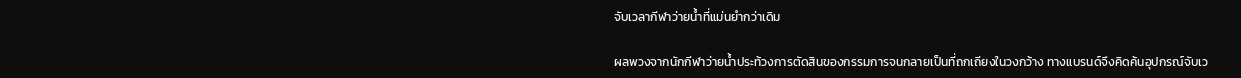จับเวลากีฬาว่ายน้ำที่แม่นยำกว่าเดิม

ผลพวงจากนักกีฬาว่ายน้ำประท้วงการตัดสินของกรรมการจนกลายเป็นที่ถกเถียงในวงกว้าง ทางแบรนด์จึงคิดค้นอุปกรณ์จับเว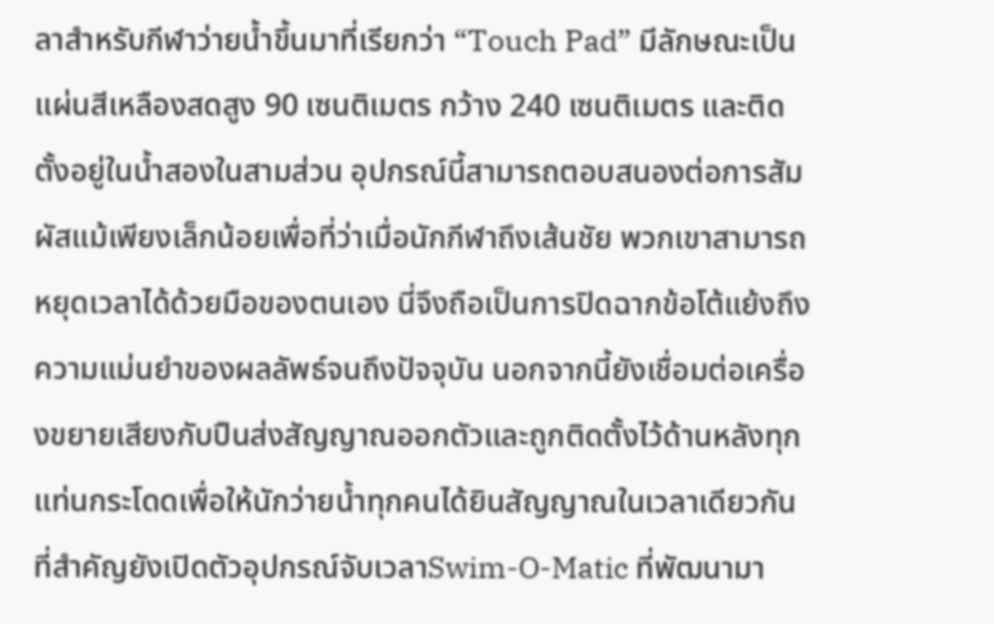ลาสำหรับกีฬาว่ายน้ำขึ้นมาที่เรียกว่า “Touch Pad” มีลักษณะเป็นแผ่นสีเหลืองสดสูง 90 เซนติเมตร กว้าง 240 เซนติเมตร และติดตั้งอยู่ในน้ำสองในสามส่วน อุปกรณ์นี้สามารถตอบสนองต่อการสัมผัสแม้เพียงเล็กน้อยเพื่อที่ว่าเมื่อนักกีฬาถึงเส้นชัย พวกเขาสามารถหยุดเวลาได้ด้วยมือของตนเอง นี่จึงถือเป็นการปิดฉากข้อโต้แย้งถึงความแม่นยำของผลลัพธ์จนถึงปัจจุบัน นอกจากนี้ยังเชื่อมต่อเครื่องขยายเสียงกับปืนส่งสัญญาณออกตัวและถูกติดตั้งไว้ด้านหลังทุกแท่นกระโดดเพื่อให้นักว่ายน้ำทุกคนได้ยินสัญญาณในเวลาเดียวกัน ที่สำคัญยังเปิดตัวอุปกรณ์จับเวลาSwim-O-Matic ที่พัฒนามา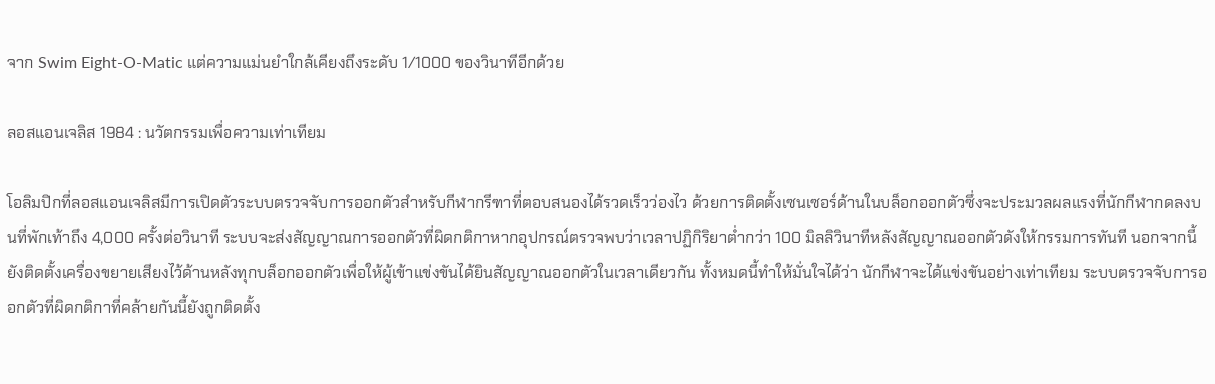จาก Swim Eight-O-Matic แต่ความแม่นยำใกล้เคียงถึงระดับ 1/1000 ของวินาทีอีกด้วย

ลอสแอนเจลิส 1984 : นวัตกรรมเพื่อความเท่าเทียม

โอลิมปิกที่ลอสแอนเจลิสมีการเปิดตัวระบบตรวจจับการออกตัวสำหรับกีฬากรีฑาที่ตอบสนองได้รวดเร็วว่องไว ด้วยการติดตั้งเซนเซอร์ด้านในบล็อกออกตัวซึ่งจะประมวลผลแรงที่นักกีฬากดลงบนที่พักเท้าถึง 4,000 ครั้งต่อวินาที ระบบจะส่งสัญญาณการออกตัวที่ผิดกติกาหากอุปกรณ์ตรวจพบว่าเวลาปฏิกิริยาต่ำกว่า 100 มิลลิวินาทีหลังสัญญาณออกตัวดังให้กรรมการทันที นอกจากนี้ยังติดตั้งเครื่องขยายเสียงไว้ด้านหลังทุกบล็อกออกตัวเพื่อให้ผู้เข้าแข่งขันได้ยินสัญญาณออกตัวในเวลาเดียวกัน ทั้งหมดนี้ทำให้มั่นใจได้ว่า นักกีฬาจะได้แข่งขันอย่างเท่าเทียม ระบบตรวจจับการออกตัวที่ผิดกติกาที่คล้ายกันนี้ยังถูกติดตั้ง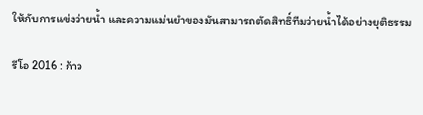ให้กับการแข่งว่ายน้ำ และความแม่นยำของมันสามารถตัดสิทธิ์ทีมว่ายน้ำได้อย่างยุติธรรม

รีโอ 2016 : ก้าว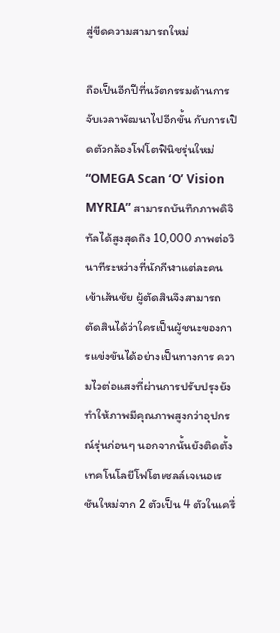สู่ขีดความสามารถใหม่

ถือเป็นอีกปีที่นวัตกรรมด้านการจับเวลาพัฒนาไปอีกขั้น กับการเปิดตัวกล้องโฟโตฟินิชรุ่นใหม่ “OMEGA Scan ‘O’ Vision MYRIA” สามารถบันทึกภาพดิจิทัลได้สูงสุดถึง 10,000 ภาพต่อวินาทีระหว่างที่นักกีฬาแต่ละคนเข้าเส้นชัย ผู้ตัดสินจึงสามารถตัดสินได้ว่าใครเป็นผู้ชนะของการแข่งขันได้อย่างเป็นทางการ ความไวต่อแสงที่ผ่านการปรับปรุงยังทำให้ภาพมีคุณภาพสูงกว่าอุปกรณ์รุ่นก่อนๆ นอกจากนั้นยังติดตั้งเทคโนโลยีโฟโตเซลล์เจเนอเรชันใหม่จาก 2 ตัวเป็น 4 ตัวในเครื่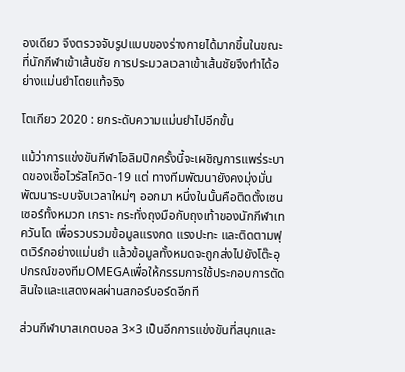องเดียว จึงตรวจจับรูปแบบของร่างกายได้มากขึ้นในขณะที่นักกีฬาเข้าเส้นชัย การประมวลเวลาเข้าเส้นชัยจึงทำได้อย่างแม่นยำโดยแท้จริง

โตเกียว 2020 : ยกระดับความแม่นยำไปอีกขั้น

แม้ว่าการแข่งขันกีฬาโอลิมปิกครั้งนี้จะเผชิญการแพร่ระบาดของเชื้อไวรัสโควิด-19 แต่ ทางทีมพัฒนายังคงมุ่งมั่นพัฒนาระบบจับเวลาใหม่ๆ ออกมา หนึ่งในนั้นคือติดตั้งเซนเซอร์ทั้งหมวก เกราะ กระทั่งถุงมือกับถุงเท้าของนักกีฬาเทควันโด เพื่อรวบรวมข้อมูลแรงกด แรงปะทะ และติดตามฟุตเวิร์กอย่างแม่นยำ แล้วข้อมูลทั้งหมดจะถูกส่งไปยังโต๊ะอุปกรณ์ของทีมOMEGAเพื่อให้กรรมการใช้ประกอบการตัดสินใจและแสดงผลผ่านสกอร์บอร์ดอีกที

ส่วนกีฬาบาสเกตบอล 3×3 เป็นอีกการแข่งขันที่สนุกและ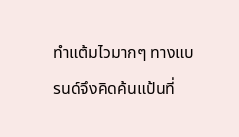ทำแต้มไวมากๆ ทางแบรนด์จึงคิดค้นแป้นที่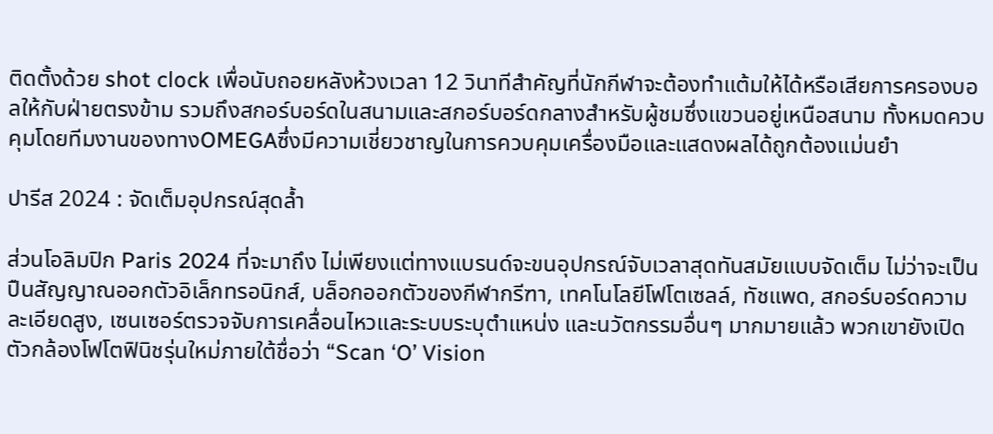ติดตั้งด้วย shot clock เพื่อนับถอยหลังห้วงเวลา 12 วินาทีสำคัญที่นักกีฬาจะต้องทำแต้มให้ได้หรือเสียการครองบอลให้กับฝ่ายตรงข้าม รวมถึงสกอร์บอร์ดในสนามและสกอร์บอร์ดกลางสำหรับผู้ชมซึ่งแขวนอยู่เหนือสนาม ทั้งหมดควบคุมโดยทีมงานของทางOMEGAซึ่งมีความเชี่ยวชาญในการควบคุมเครื่องมือและแสดงผลได้ถูกต้องแม่นยำ

ปารีส 2024 : จัดเต็มอุปกรณ์สุดล้ำ

ส่วนโอลิมปิก Paris 2024 ที่จะมาถึง ไม่เพียงแต่ทางแบรนด์จะขนอุปกรณ์จับเวลาสุดทันสมัยแบบจัดเต็ม ไม่ว่าจะเป็นปืนสัญญาณออกตัวอิเล็กทรอนิกส์, บล็อกออกตัวของกีฬากรีฑา, เทคโนโลยีโฟโตเซลล์, ทัชแพด, สกอร์บอร์ดความละเอียดสูง, เซนเซอร์ตรวจจับการเคลื่อนไหวและระบบระบุตำแหน่ง และนวัตกรรมอื่นๆ มากมายแล้ว พวกเขายังเปิดตัวกล้องโฟโตฟินิชรุ่นใหม่ภายใต้ชื่อว่า “Scan ‘O’ Vision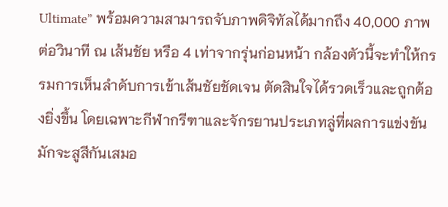Ultimate” พร้อมความสามารถจับภาพดิจิทัลได้มากถึง 40,000 ภาพต่อวินาที ณ เส้นชัย หรือ 4 เท่าจากรุ่นก่อนหน้า กล้องตัวนี้จะทำให้กรรมการเห็นลำดับการเข้าเส้นชัยชัดเจน ตัดสินใจได้รวดเร็วและถูกต้องยิ่งขึ้น โดยเฉพาะกีฬากรีฑาและจักรยานประเภทลู่ที่ผลการแข่งขันมักจะสูสีกันเสมอ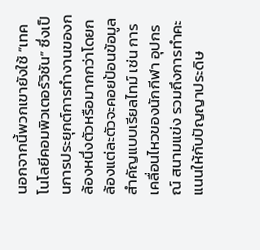นอกจากนี้พวกเขายังใช้ “เทคโนโลยีคอมพิวเตอร์วิชัน” ซึ่งเป็นการประยุกต์การทำงานของกล้องหนึ่งตัวหรือมากกว่าโดยกล้องแต่ละตัวจะคอยป้อนข้อมูลสำคัญแบบเรียลไทม์ เช่น การเคลื่อนไหวของนักกีฬา อุปกรณ์ สนามแข่ง รวมถึงการทำคะแนนให้กับปัญญาประดิษ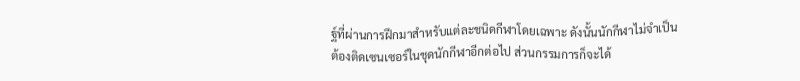ฐ์ที่ผ่านการฝึกมาสำหรับแต่ละชนิดกีฬาโดยเฉพาะ ดังนั้นนักกีฬาไม่จำเป็นต้องติดเซนเซอร์ในชุดนักกีฬาอีกต่อไป ส่วนกรรมการก็จะได้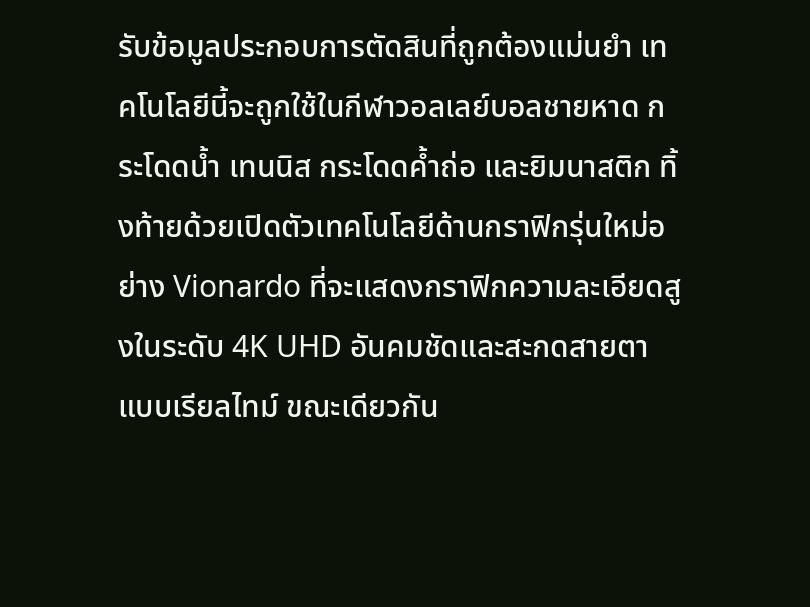รับข้อมูลประกอบการตัดสินที่ถูกต้องแม่นยำ เทคโนโลยีนี้จะถูกใช้ในกีฬาวอลเลย์บอลชายหาด กระโดดน้ำ เทนนิส กระโดดค้ำถ่อ และยิมนาสติก ทิ้งท้ายด้วยเปิดตัวเทคโนโลยีด้านกราฟิกรุ่นใหม่อย่าง Vionardo ที่จะแสดงกราฟิกความละเอียดสูงในระดับ 4K UHD อันคมชัดและสะกดสายตาแบบเรียลไทม์ ขณะเดียวกัน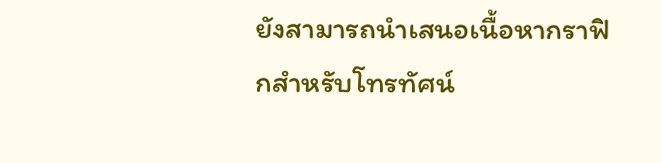ยังสามารถนำเสนอเนื้อหากราฟิกสำหรับโทรทัศน์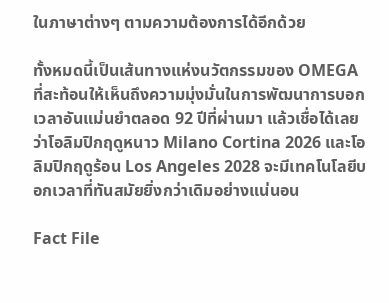ในภาษาต่างๆ ตามความต้องการได้อีกด้วย

ทั้งหมดนี้เป็นเส้นทางแห่งนวัตกรรมของ OMEGA ที่สะท้อนให้เห็นถึงความมุ่งมั่นในการพัฒนาการบอกเวลาอันแม่นยำตลอด 92 ปีที่ผ่านมา แล้วเชื่อได้เลยว่าโอลิมปิกฤดูหนาว Milano Cortina 2026 และโอลิมปิกฤดูร้อน Los Angeles 2028 จะมีเทคโนโลยีบอกเวลาที่ทันสมัยยิ่งกว่าเดิมอย่างแน่นอน

Fact File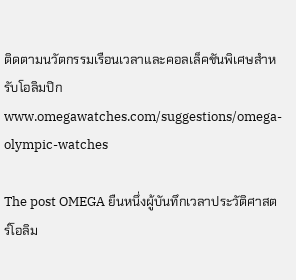ติดตามนวัตกรรมเรือนเวลาและคอลเล็คชันพิเศษสำหรับโอลิมปิก www.omegawatches.com/suggestions/omega-olympic-watches

The post OMEGA ยืนหนึ่งผู้บันทึกเวลาประวัติศาสตร์โอลิม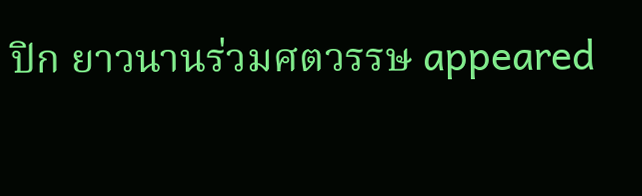ปิก ยาวนานร่วมศตวรรษ appeared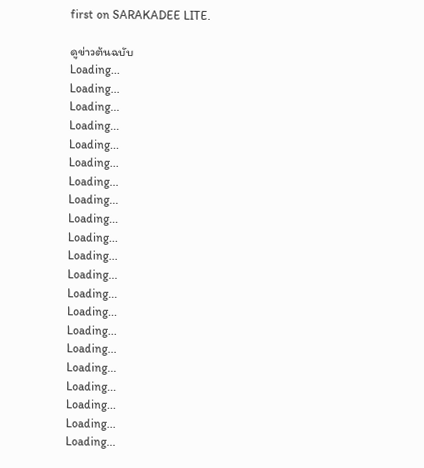first on SARAKADEE LITE.

ดูข่าวต้นฉบับ
Loading...
Loading...
Loading...
Loading...
Loading...
Loading...
Loading...
Loading...
Loading...
Loading...
Loading...
Loading...
Loading...
Loading...
Loading...
Loading...
Loading...
Loading...
Loading...
Loading...
Loading...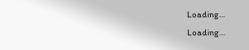Loading...
Loading...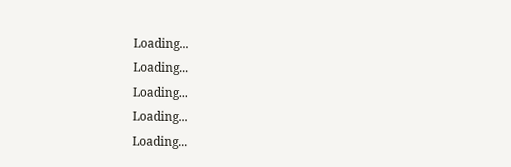Loading...
Loading...
Loading...
Loading...
Loading...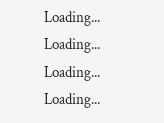Loading...
Loading...
Loading...
Loading...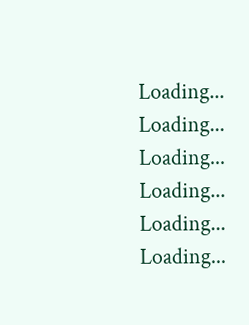Loading...
Loading...
Loading...
Loading...
Loading...
Loading...